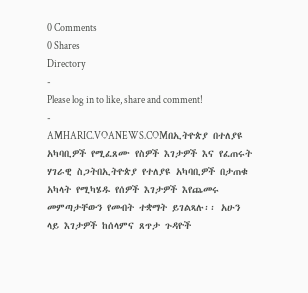0 Comments
0 Shares
Directory
-
Please log in to like, share and comment!
-
AMHARIC.VOANEWS.COMበኢትዮጵያ በተለያዩ አካባቢዎች የሚፈጸሙ የስዎች እገታዎች እና የፈጠሩት ሃገራዊ ስጋትበኢትዮጵያ የተለያዩ አካባቢዎች በታጠቁ አካላት የሚካሄዱ የሰዎች እገታዎች እየጨመሩ መምጣታቸውን የመብት ተቋማት ይገልጻሉ፡፡ አሁን ላይ እገታዎች ከሰላምና ጸጥታ ጉዳዮች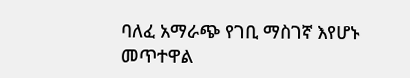ባለፈ አማራጭ የገቢ ማስገኛ እየሆኑ መጥተዋል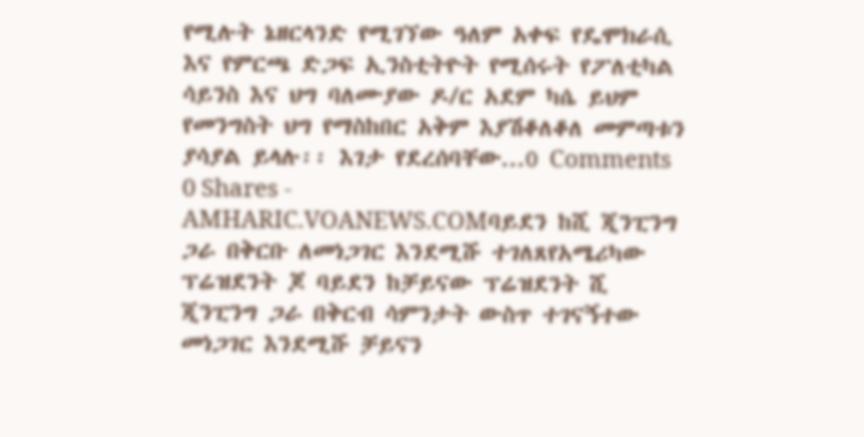የሚሉት ኔዘርላንድ የሚገኘው ዓለም አቀፍ የዴሞክራሲ እና የምርጫ ድጋፍ ኢንስቲትዮት የሚሰሩት የፖለቲካል ሳይንስ እና ህግ ባለሙያው ዶ/ር አደም ካሴ ይህም የመንግስት ህግ የማስከበር አቅም እያሽቆለቆለ መምጣቱን ያሳያል ይላሉ፡፡ እገታ የደረሰባቸው...0 Comments 0 Shares -
AMHARIC.VOANEWS.COMባይደን ከሺ ጂንፒንግ ጋራ በቅርቡ ለመነጋገር እንደሚሹ ተገለጸየአሜሪካው ፕሬዝደንት ጆ ባይደን ከቻይናው ፕሬዝደንት ሺ ጂንፒንግ ጋራ በቅርብ ሳምንታት ውስጥ ተገናኝተው መነጋገር እንደሚሹ ቻይናን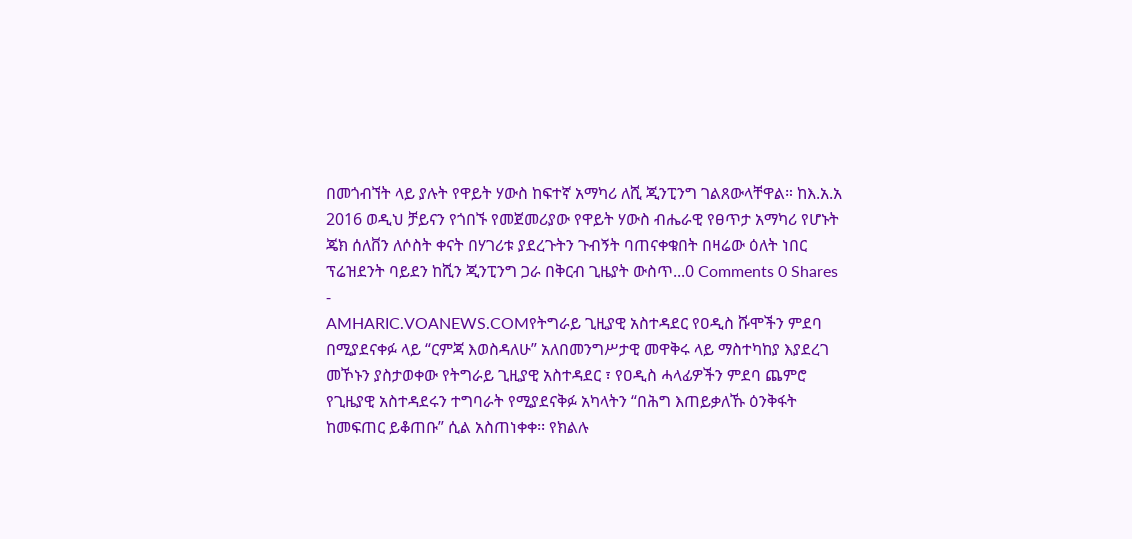በመጎብኘት ላይ ያሉት የዋይት ሃውስ ከፍተኛ አማካሪ ለሺ ጂንፒንግ ገልጸውላቸዋል። ከእ.አ.አ 2016 ወዲህ ቻይናን የጎበኙ የመጀመሪያው የዋይት ሃውስ ብሔራዊ የፀጥታ አማካሪ የሆኑት ጄክ ሰለቨን ለሶስት ቀናት በሃገሪቱ ያደረጉትን ጉብኝት ባጠናቀቁበት በዛሬው ዕለት ነበር ፕሬዝደንት ባይደን ከሺን ጂንፒንግ ጋራ በቅርብ ጊዜያት ውስጥ...0 Comments 0 Shares -
AMHARIC.VOANEWS.COMየትግራይ ጊዚያዊ አስተዳደር የዐዲስ ሹሞችን ምደባ በሚያደናቀፉ ላይ “ርምጃ እወስዳለሁ” አለበመንግሥታዊ መዋቅሩ ላይ ማስተካከያ እያደረገ መኾኑን ያስታወቀው የትግራይ ጊዚያዊ አስተዳደር ፣ የዐዲስ ሓላፊዎችን ምደባ ጨምሮ የጊዜያዊ አስተዳደሩን ተግባራት የሚያደናቅፉ አካላትን “በሕግ እጠይቃለኹ ዕንቅፋት ከመፍጠር ይቆጠቡ” ሲል አስጠነቀቀ፡፡ የክልሉ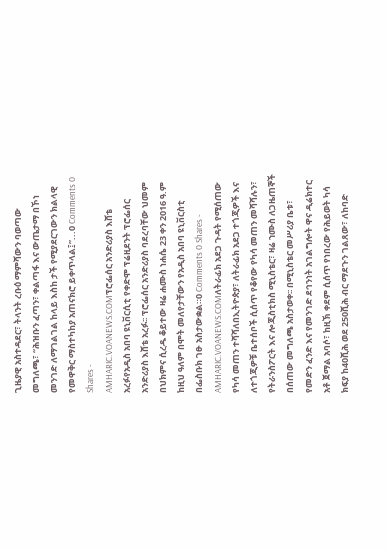ጊዜያዊ አስተዳደር፣ ትላንት ረቡዕ ማምሻውን ባወጣው መግለጫ፣ “ሕዝቡን ፈጣን፣ ቀልጣፋ እና ውጤታማ በኾነ መንገድ ለማገልገል ከላይ እስከ ታች የሚያደርገውን ክልላዊ የመዋቅር ማስተካከያ አጠናክሮ ይቀጥላል፤”...0 Comments 0 Shares -
AMHARIC.VOANEWS.COMፕሮፌሰር አንድሪያስ እሸቴ አረፉየአዲስ አበባ ዩኒቨርሲቲ የቀድሞ ፕሬዚደንት ፕሮፌሰር አንድሪያስ እሸቴ አረፉ፡፡ ፕሮፌሰር አንድሪያስ ባደረባቸው ህመም በህክምና ሲረዱ ቆይተው ዛሬ ሐሙስ ነሐሴ 23 ቀን 2016 ዓ.ም ከዚህ ዓለም በሞት መለየታቸውን የአዲስ አበባ ዩኒቨርስቲ በፌስቡክ ገፁ አስታውቋል።0 Comments 0 Shares -
AMHARIC.VOANEWS.COMለትራፊክ አደጋ ጉዳት የሚሰጠው የካሳ መጠን ተሻሻለበኢትዮጵያ፣ ለትራፊክ አደጋ ተጎጂዎች እና ለተጎጂዎቹ ቤተሰቦች ሲሰጥ የቆየው የካሳ መጠን መሻሻሉን፣ የትራንስፖርት እና ሎጂስቲክስ ሚኒስቴር፣ ዛሬ ኀሙስ ለጋዜጠኞች በሰጠው መግለጫ አስታወቀ፡፡ በሚኒስቴር መሥሪያ ቤቱ፣ የመድን ፈንድ እና የመንገድ ደኅንነት አገልግሎት ዋና ዲሬክተር አቶ ጀማል አባሶ፣ ከዚኽ ቀደም ሲሰጥ የነበረው የሕይወት ካሳ ክፍያ ከ40ሺሕ ወደ 250ሺሕ ብር ማደጉን ገልጸው፣ ለከባድ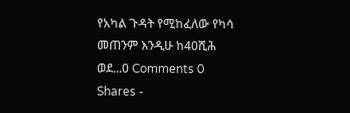የአካል ጉዳት የሚከፈለው የካሳ መጠንም እንዲሁ ከ40ሺሕ ወደ...0 Comments 0 Shares -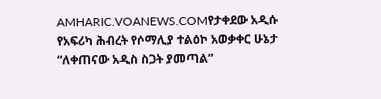AMHARIC.VOANEWS.COMየታቀደው አዲሱ የአፍሪካ ሕብረት የሶማሊያ ተልዕኮ አወቃቀር ሁኔታ “ለቀጠናው አዲስ ስጋት ያመጣል”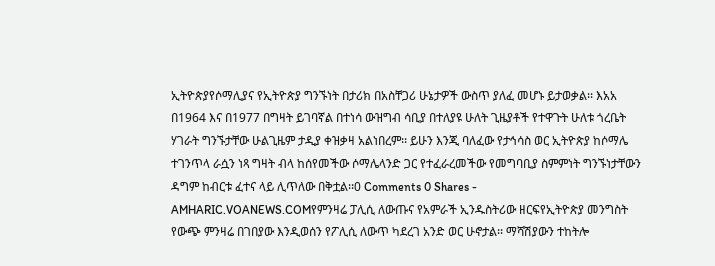ኢትዮጵያየሶማሊያና የኢትዮጵያ ግንኙነት በታሪክ በአስቸጋሪ ሁኔታዎች ውስጥ ያለፈ መሆኑ ይታወቃል፡፡ እአአ በ1964 እና በ1977 በግዛት ይገባኛል በተነሳ ውዝግብ ሳቢያ በተለያዩ ሁለት ጊዜያቶች የተዋጉት ሁለቱ ጎረቤት ሃገራት ግንኙታቸው ሁልጊዜም ታዲያ ቀዝቃዛ አልነበረም፡፡ ይሁን እንጂ ባለፈው የታኅሳስ ወር ኢትዮጵያ ከሶማሌ ተገንጥላ ራሷን ነጻ ግዛት ብላ ከሰየመችው ሶማሌላንድ ጋር የተፈራረመችው የመግባቢያ ስምምነት ግንኙነታቸውን ዳግም ከብርቱ ፈተና ላይ ሊጥለው በቅቷል፡፡0 Comments 0 Shares -
AMHARIC.VOANEWS.COMየምንዛሬ ፓሊሲ ለውጡና የአምራች ኢንዱስትሪው ዘርፍየኢትዮጵያ መንግስት የውጭ ምንዛሬ በገበያው እንዲወሰን የፖሊሲ ለውጥ ካደረገ አንድ ወር ሁኖታል፡፡ ማሻሽያውን ተከትሎ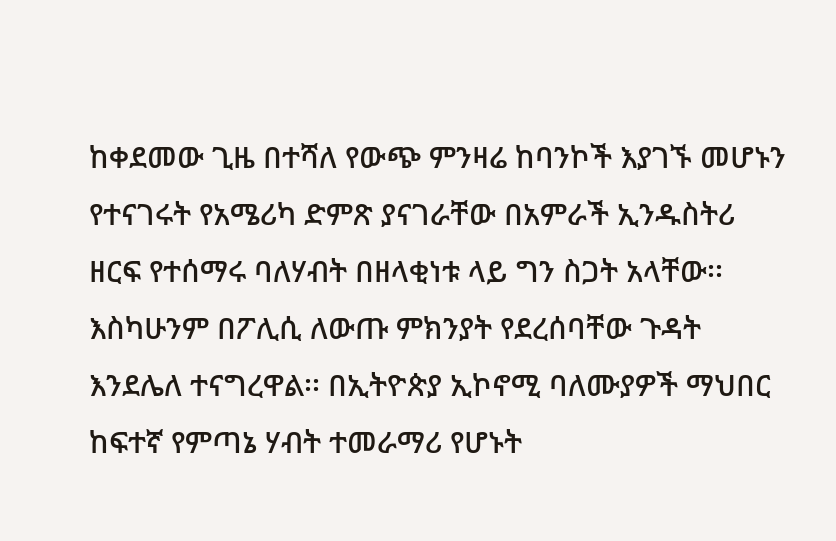ከቀደመው ጊዜ በተሻለ የውጭ ምንዛሬ ከባንኮች እያገኙ መሆኑን የተናገሩት የአሜሪካ ድምጽ ያናገራቸው በአምራች ኢንዱስትሪ ዘርፍ የተሰማሩ ባለሃብት በዘላቂነቱ ላይ ግን ስጋት አላቸው፡፡ እስካሁንም በፖሊሲ ለውጡ ምክንያት የደረሰባቸው ጉዳት እንደሌለ ተናግረዋል፡፡ በኢትዮጵያ ኢኮኖሚ ባለሙያዎች ማህበር ከፍተኛ የምጣኔ ሃብት ተመራማሪ የሆኑት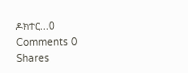ዶክተር...0 Comments 0 Shares